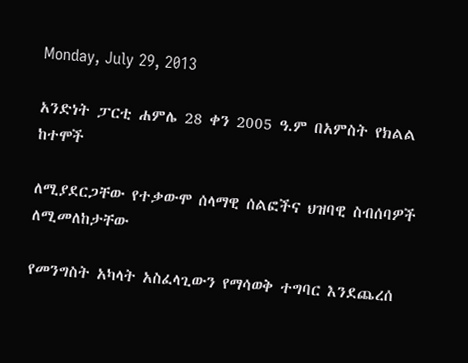Monday, July 29, 2013

አንድነት ፓርቲ ሐምሌ 28 ቀን 2005 ዓ.ም በአምስት የክልል ከተሞች

ለሚያደርጋቸው የተቃውሞ ሰላማዊ ሰልፎችና ህዝባዊ ስብሰባዎች ለሚመለከታቸው

የመንግስት አካላት አስፈላጊውን የማሳወቅ ተግባር እንደጨረሰ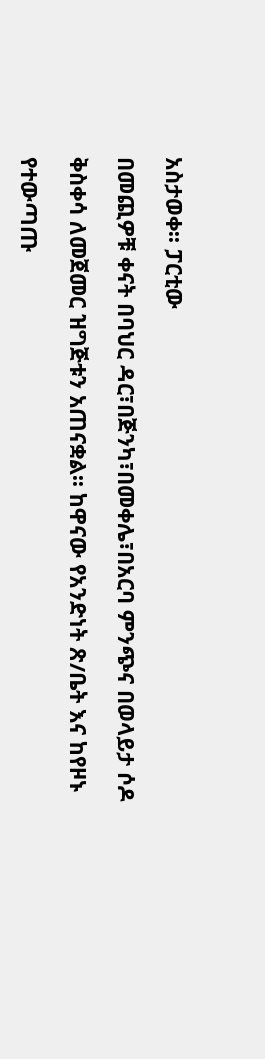አስታወቀ፡፡ ፓርቲው

በመጪዎቹ ቀናት በባህር ዳር፣በጅንካ፣በመቀሌ፣በአርባ ምንጭና በወላይታ ሶዶ

ቅስቀሳ ለመጀመር ዝግጅቱን አጠናቋል፡፡ ከዋናው የአንድነት ጽ/ቤት እና ከየዞኑ

የተውጣጡ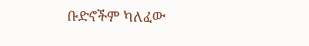ቡድኖችም ካለፈው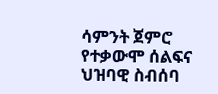ሳምንት ጀምሮ የተቃውሞ ሰልፍና ህዝባዊ ስብሰባ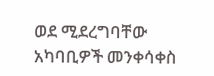ወደ ሚደረግባቸው አካባቢዎች መንቀሳቀስ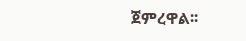ጀምረዋል፡፡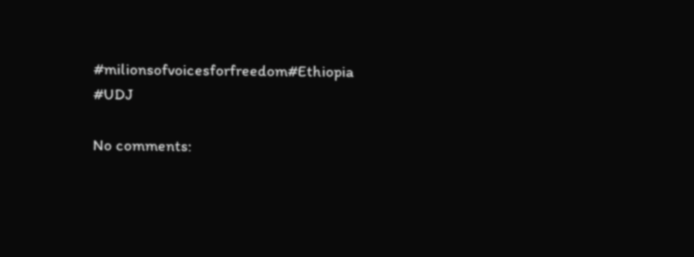#milionsofvoicesforfreedom#Ethiopia #UDJ

No comments: